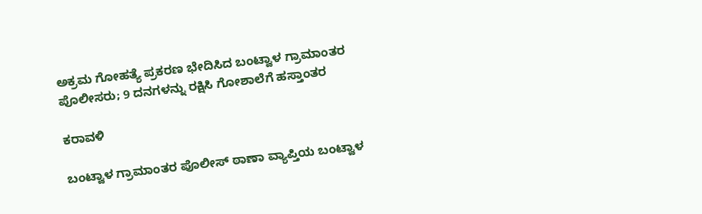ಅಕ್ರಮ ಗೋಹತ್ಯೆ ಪ್ರಕರಣ ಭೇದಿಸಿದ ಬಂಟ್ವಾಳ ಗ್ರಾಮಾಂತರ ಪೊಲೀಸರು; 9 ದನಗಳನ್ನು ರಕ್ಷಿಸಿ ಗೋಶಾಲೆಗೆ ಹಸ್ತಾಂತರ

ಕರಾವಳಿ

ಬಂಟ್ವಾಳ ಗ್ರಾಮಾಂತರ ಪೊಲೀಸ್ ಠಾಣಾ ವ್ಯಾಪ್ತಿಯ ಬಂಟ್ವಾಳ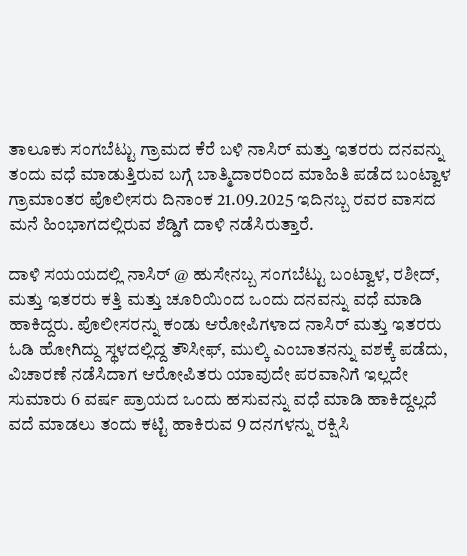ತಾಲೂಕು ಸಂಗಬೆಟ್ಟು ಗ್ರಾಮದ ಕೆರೆ ಬಳಿ ನಾಸಿರ್ ಮತ್ತು ಇತರರು ದನವನ್ನು ತಂದು ವಧೆ ಮಾಡುತ್ತಿರುವ ಬಗ್ಗೆ ಬಾತ್ಮಿದಾರರಿಂದ ಮಾಹಿತಿ ಪಡೆದ ಬಂಟ್ವಾಳ ಗ್ರಾಮಾಂತರ ಪೊಲೀಸರು ದಿನಾಂಕ 21.09.2025 ಇದಿನಬ್ಬ ರವರ ವಾಸದ ಮನೆ ಹಿಂಭಾಗದಲ್ಲಿರುವ ಶೆಡ್ಡಿಗೆ ದಾಳಿ ನಡೆಸಿರುತ್ತಾರೆ.

ದಾಳಿ ಸಯಯದಲ್ಲಿ ನಾಸಿರ್ @ ಹುಸೇನಬ್ಬ ಸಂಗಬೆಟ್ಟು ಬಂಟ್ವಾಳ, ರಶೀದ್, ಮತ್ತು ಇತರರು ಕತ್ತಿ ಮತ್ತು ಚೂರಿಯಿಂದ ಒಂದು ದನವನ್ನು ವಧೆ ಮಾಡಿ ಹಾಕಿದ್ದರು. ಪೊಲೀಸರನ್ನು ಕಂಡು ಆರೋಪಿಗಳಾದ ನಾಸಿರ್ ಮತ್ತು ಇತರರು ಓಡಿ ಹೋಗಿದ್ದು ಸ್ಥಳದಲ್ಲಿದ್ದ ತೌಸೀಫ್, ಮುಲ್ಕಿ ಎಂಬಾತನನ್ನು ವಶಕ್ಕೆ ಪಡೆದು, ವಿಚಾರಣೆ ನಡೆಸಿದಾಗ ಆರೋಪಿತರು ಯಾವುದೇ ಪರವಾನಿಗೆ ಇಲ್ಲದೇ ಸುಮಾರು 6 ವರ್ಷ ಪ್ರಾಯದ ಒಂದು ಹಸುವನ್ನು ವಧೆ ಮಾಡಿ ಹಾಕಿದ್ದಲ್ಲದೆ ವದೆ ಮಾಡಲು ತಂದು ಕಟ್ಟಿ ಹಾಕಿರುವ 9 ದನಗಳನ್ನು ರಕ್ಷಿಸಿ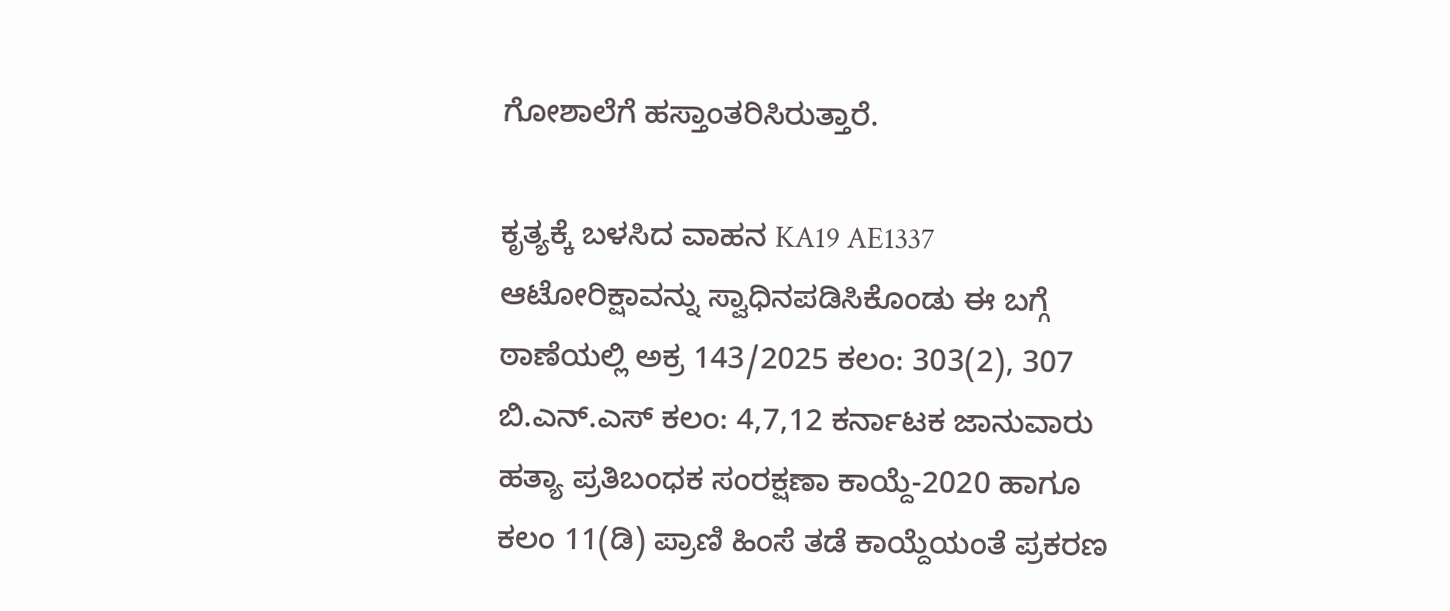ಗೋಶಾಲೆಗೆ ಹಸ್ತಾಂತರಿಸಿರುತ್ತಾರೆ.

ಕೃತ್ಯಕ್ಕೆ ಬಳಸಿದ ವಾಹನ KA19 AE1337 ಆಟೋರಿಕ್ಷಾವನ್ನು ಸ್ವಾಧಿನಪಡಿಸಿಕೊಂಡು ಈ ಬಗ್ಗೆ ಠಾಣೆಯಲ್ಲಿ ಅಕ್ರ 143/2025 ಕಲಂ: 303(2), 307 ಬಿ.ಎನ್‌.ಎಸ್‌ ಕಲಂ: 4,7,12 ಕರ್ನಾಟಕ ಜಾನುವಾರು ಹತ್ಯಾ ಪ್ರತಿಬಂಧಕ ಸಂರಕ್ಷಣಾ ಕಾಯ್ದೆ-2020 ಹಾಗೂ ಕಲಂ 11(ಡಿ) ಪ್ರಾಣಿ ಹಿಂಸೆ ತಡೆ ಕಾಯ್ದೆಯಂತೆ ಪ್ರಕರಣ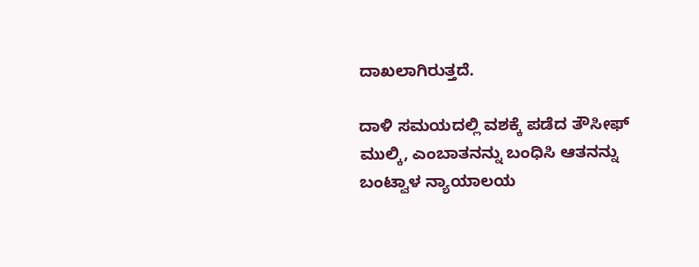ದಾಖಲಾಗಿರುತ್ತದೆ.

ದಾಳಿ ಸಮಯದಲ್ಲಿ ವಶಕ್ಕೆ ಪಡೆದ ತೌಸೀಫ್ ಮುಲ್ಕಿ, ಎಂಬಾತನನ್ನು ಬಂಧಿಸಿ ಆತನನ್ನು ಬಂಟ್ವಾಳ ನ್ಯಾಯಾಲಯ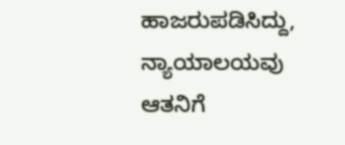ಹಾಜರುಪಡಿಸಿದ್ದು, ನ್ಯಾಯಾಲಯವು ಆತನಿಗೆ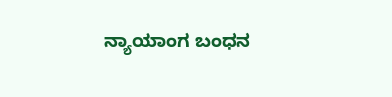ನ್ಯಾಯಾಂಗ ಬಂಧನ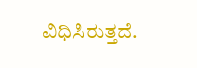ವಿಧಿಸಿರುತ್ತದೆ.